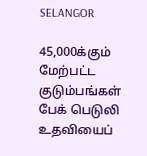SELANGOR

45,000க்கும் மேற்பட்ட குடும்பங்கள் பேக் பெடுலி உதவியைப்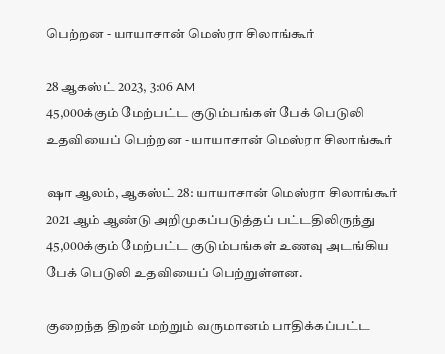பெற்றன - யாயாசான் மெஸ்ரா சிலாங்கூர்

28 ஆகஸ்ட் 2023, 3:06 AM
45,000க்கும் மேற்பட்ட குடும்பங்கள் பேக் பெடுலி உதவியைப் பெற்றன - யாயாசான் மெஸ்ரா சிலாங்கூர்

ஷா ஆலம், ஆகஸ்ட் 28: யாயாசான் மெஸ்ரா சிலாங்கூர் 2021 ஆம் ஆண்டு அறிமுகப்படுத்தப் பட்டதிலிருந்து 45,000க்கும் மேற்பட்ட குடும்பங்கள் உணவு அடங்கிய பேக் பெடுலி உதவியைப் பெற்றுள்ளன.

குறைந்த திறன் மற்றும் வருமானம் பாதிக்கப்பட்ட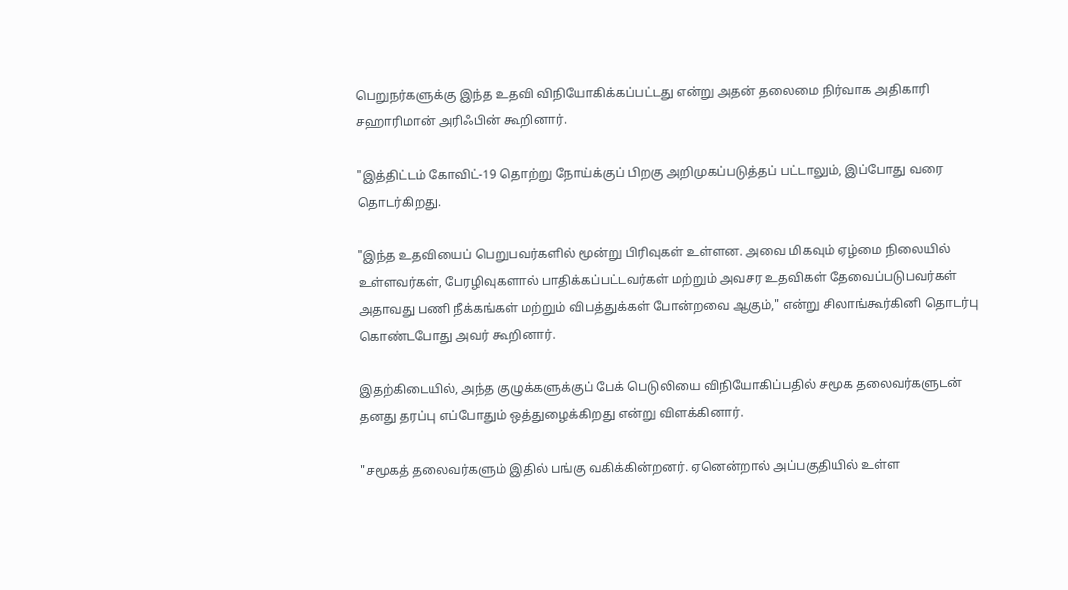பெறுநர்களுக்கு இந்த உதவி விநியோகிக்கப்பட்டது என்று அதன் தலைமை நிர்வாக அதிகாரி சஹாரிமான் அரிஃபின் கூறினார்.

"இத்திட்டம் கோவிட்-19 தொற்று நோய்க்குப் பிறகு அறிமுகப்படுத்தப் பட்டாலும், இப்போது வரை தொடர்கிறது.

"இந்த உதவியைப் பெறுபவர்களில் மூன்று பிரிவுகள் உள்ளன. அவை மிகவும் ஏழ்மை நிலையில் உள்ளவர்கள், பேரழிவுகளால் பாதிக்கப்பட்டவர்கள் மற்றும் அவசர உதவிகள் தேவைப்படுபவர்கள் அதாவது பணி நீக்கங்கள் மற்றும் விபத்துக்கள் போன்றவை ஆகும்," என்று சிலாங்கூர்கினி தொடர்பு கொண்டபோது அவர் கூறினார்.

இதற்கிடையில், அந்த குழுக்களுக்குப் பேக் பெடுலியை விநியோகிப்பதில் சமூக தலைவர்களுடன் தனது தரப்பு எப்போதும் ஒத்துழைக்கிறது என்று விளக்கினார்.

"சமூகத் தலைவர்களும் இதில் பங்கு வகிக்கின்றனர். ஏனென்றால் அப்பகுதியில் உள்ள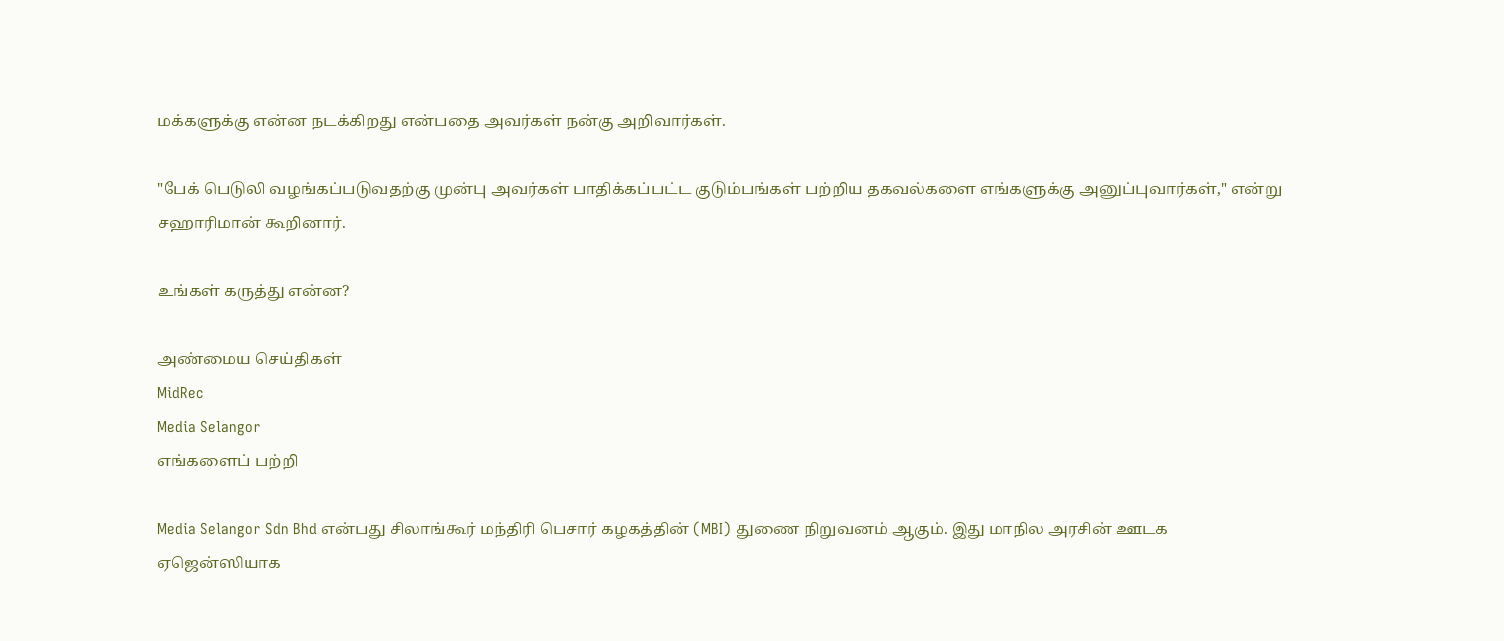மக்களுக்கு என்ன நடக்கிறது என்பதை அவர்கள் நன்கு அறிவார்கள்.

"பேக் பெடுலி வழங்கப்படுவதற்கு முன்பு அவர்கள் பாதிக்கப்பட்ட குடும்பங்கள் பற்றிய தகவல்களை எங்களுக்கு அனுப்புவார்கள்," என்று சஹாரிமான் கூறினார்.

உங்கள் கருத்து என்ன?

அண்மைய செய்திகள்
MidRec
Media Selangor
எங்களைப் பற்றி

Media Selangor Sdn Bhd என்பது சிலாங்கூர் மந்திரி பெசார் கழகத்தின் (MBI) துணை நிறுவனம் ஆகும். இது மாநில அரசின் ஊடக ஏஜென்ஸியாக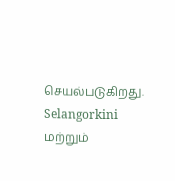செயல்படுகிறது. Selangorkini மற்றும்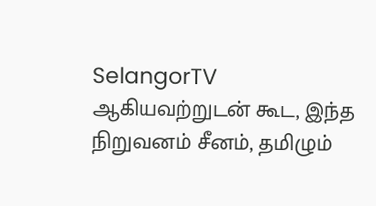SelangorTV ஆகியவற்றுடன் கூட, இந்த நிறுவனம் சீனம், தமிழும்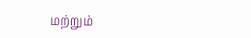மற்றும்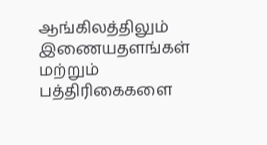ஆங்கிலத்திலும் இணையதளங்கள் மற்றும் பத்திரிகைகளை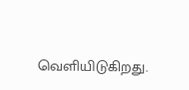வெளியிடுகிறது.